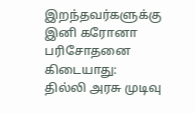இறந்தவர்களுக்கு இனி கரோனா பரிசோதனை கிடையாது: தில்லி அரசு முடிவு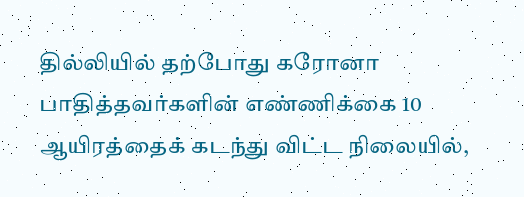தில்லியில் தற்போது கரோனா பாதித்தவர்களின் எண்ணிக்கை 10 ஆயிரத்தைக் கடந்து விட்ட நிலையில்,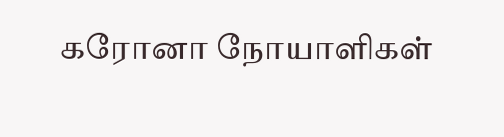கரோனா நோயாளிகள்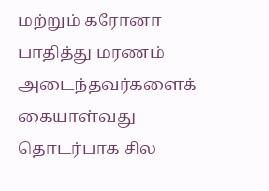மற்றும் கரோனா பாதித்து மரணம் அடைந்தவர்களைக் கையாள்வது தொடர்பாக சில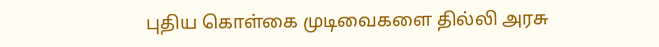புதிய கொள்கை முடிவைகளை தில்லி அரசு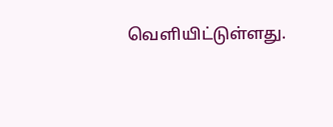வெளியிட்டுள்ளது.